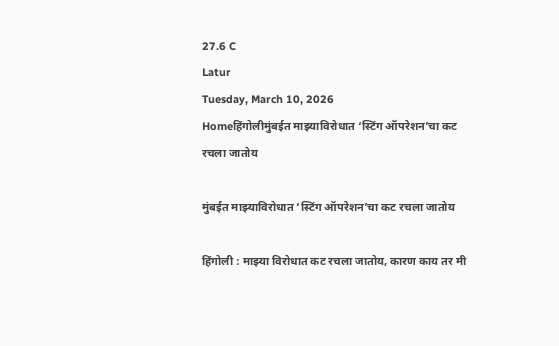27.6 C
Latur
Tuesday, March 10, 2026
Homeहिंगोलीमुंबईत माझ्याविरोधात ‘स्टिंग ऑपरेशन’चा कट रचला जातोय

मुंबईत माझ्याविरोधात ‘स्टिंग ऑपरेशन’चा कट रचला जातोय

हिंगोली : माझ्या विरोधात कट रचला जातोय, कारण काय तर मी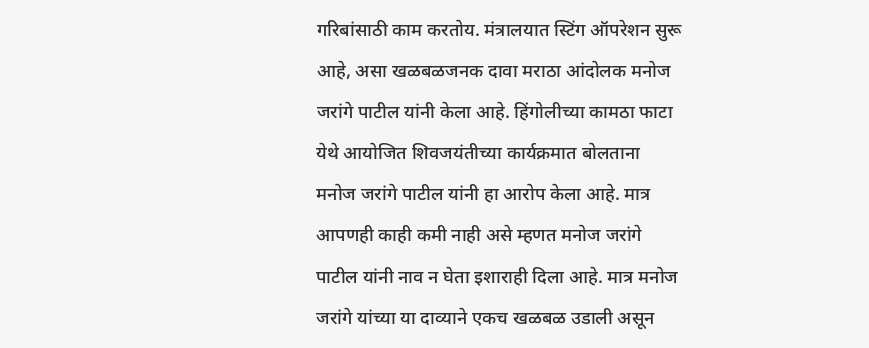गरिबांसाठी काम करतोय. मंत्रालयात स्टिंग ऑपरेशन सुरू आहे, असा खळबळजनक दावा मराठा आंदोलक मनोज जरांगे पाटील यांनी केला आहे. हिंगोलीच्या कामठा फाटा येथे आयोजित शिवजयंतीच्या कार्यक्रमात बोलताना मनोज जरांगे पाटील यांनी हा आरोप केला आहे. मात्र आपणही काही कमी नाही असे म्हणत मनोज जरांगे पाटील यांनी नाव न घेता इशाराही दिला आहे. मात्र मनोज जरांगे यांच्या या दाव्याने एकच खळबळ उडाली असून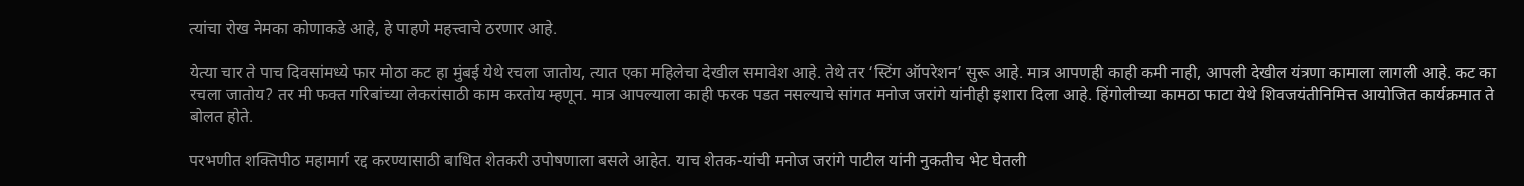त्यांचा रोख नेमका कोणाकडे आहे, हे पाहणे महत्त्वाचे ठरणार आहे.

येत्या चार ते पाच दिवसांमध्ये फार मोठा कट हा मुंबई येथे रचला जातोय, त्यात एका महिलेचा देखील समावेश आहे. तेथे तर ‘स्टिंग ऑपरेशन’ सुरू आहे. मात्र आपणही काही कमी नाही, आपली देखील यंत्रणा कामाला लागली आहे. कट का रचला जातोय? तर मी फक्त गरिबांच्या लेकरांसाठी काम करतोय म्हणून. मात्र आपल्याला काही फरक पडत नसल्याचे सांगत मनोज जरांगे यांनीही इशारा दिला आहे. हिंगोलीच्या कामठा फाटा येथे शिवजयंतीनिमित्त आयोजित कार्यक्रमात ते बोलत होते.

परभणीत शक्तिपीठ महामार्ग रद्द करण्यासाठी बाधित शेतकरी उपोषणाला बसले आहेत. याच शेतक-यांची मनोज जरांगे पाटील यांनी नुकतीच भेट घेतली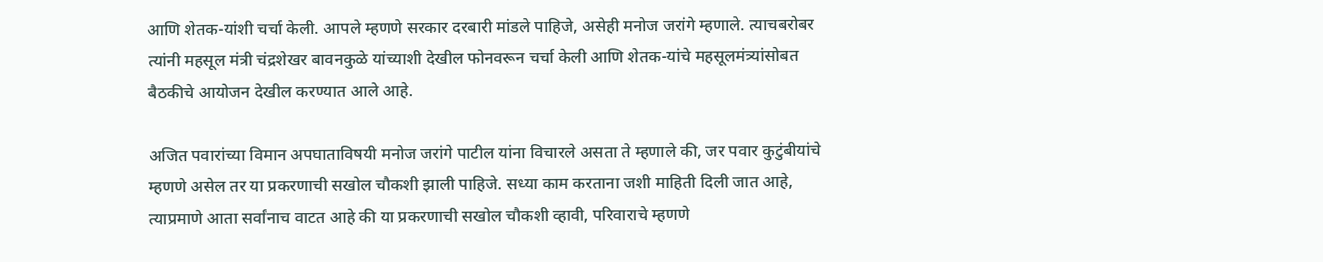आणि शेतक-यांशी चर्चा केली. आपले म्हणणे सरकार दरबारी मांडले पाहिजे, असेही मनोज जरांगे म्हणाले. त्याचबरोबर त्यांनी महसूल मंत्री चंद्रशेखर बावनकुळे यांच्याशी देखील फोनवरून चर्चा केली आणि शेतक-यांचे महसूलमंत्र्यांसोबत बैठकीचे आयोजन देखील करण्यात आले आहे.

अजित पवारांच्या विमान अपघाताविषयी मनोज जरांगे पाटील यांना विचारले असता ते म्हणाले की, जर पवार कुटुंबीयांचे म्हणणे असेल तर या प्रकरणाची सखोल चौकशी झाली पाहिजे. सध्या काम करताना जशी माहिती दिली जात आहे, त्याप्रमाणे आता सर्वांनाच वाटत आहे की या प्रकरणाची सखोल चौकशी व्हावी, परिवाराचे म्हणणे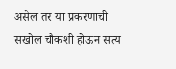असेल तर या प्रकरणाची सखोल चौकशी होऊन सत्य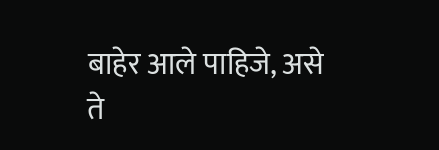बाहेर आले पाहिजे, असे ते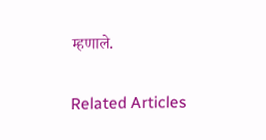म्हणाले.

Related Articles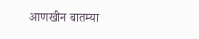आणखीन बातम्या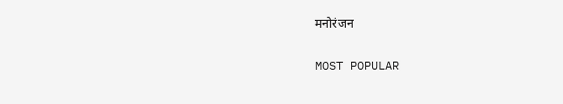मनोरंजन

MOST POPULAR